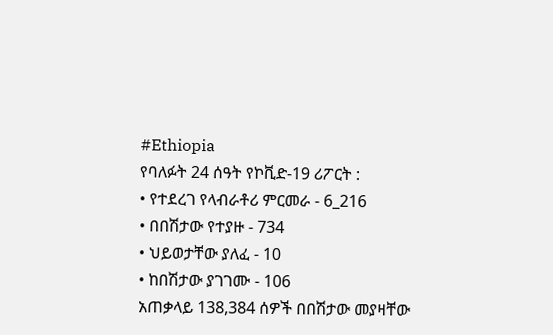#Ethiopia
የባለፉት 24 ሰዓት የኮቪድ-19 ሪፖርት :
• የተደረገ የላብራቶሪ ምርመራ - 6_216
• በበሽታው የተያዙ - 734
• ህይወታቸው ያለፈ - 10
• ከበሽታው ያገገሙ - 106
አጠቃላይ 138,384 ሰዎች በበሽታው መያዛቸው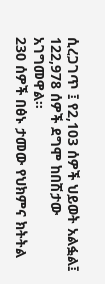ሲረጋገጥ ፤ የ2,103 ሰዎች ህይወት አልፏል፤ 122,978 ሰዎች ደግሞ ከበሽታው አገግመዋል።
230 ሰዎች በፅኑ ታመው የህክምና ክትትል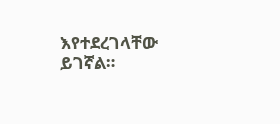እየተደረገላቸው ይገኛል።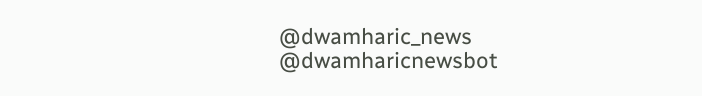@dwamharic_news
@dwamharicnewsbot